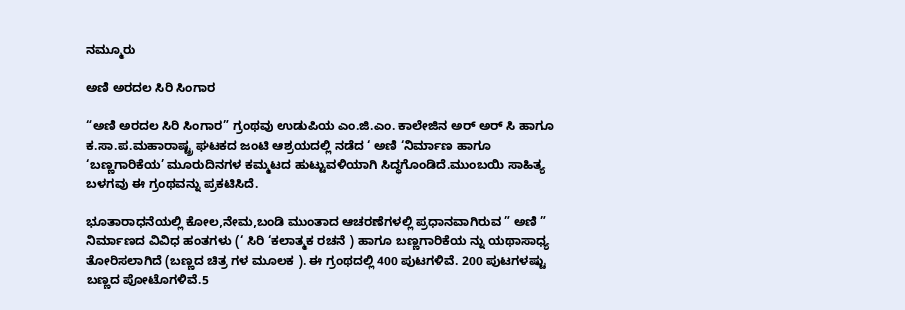ನಮ್ಮೂರು

ಅಣಿ ಅರದಲ ಸಿರಿ ಸಿಂಗಾರ

“ಅಣಿ ಅರದಲ ಸಿರಿ ಸಿಂಗಾರ” ಗ್ರಂಥವು ಉಡುಪಿಯ ಎಂ.ಜಿ.ಎಂ. ಕಾಲೇಜಿನ ಅರ್ ಅರ್ ಸಿ ಹಾಗೂ ಕ.ಸಾ.ಪ.ಮಹಾರಾಷ್ಟ್ರ ಘಟಕದ ಜಂಟಿ ಆಶ್ರಯದಲ್ಲಿ ನಡೆದ ‘ ಅಣಿ ‘ನಿರ್ಮಾಣ ಹಾಗೂ ‘ಬಣ್ಣಗಾರಿಕೆಯ’ ಮೂರುದಿನಗಳ ಕಮ್ಮಟದ ಹುಟ್ಟುವಳಿಯಾಗಿ ಸಿದ್ಧಗೊಂಡಿದೆ.ಮುಂಬಯಿ ಸಾಹಿತ್ಯ ಬಳಗವು ಈ ಗ್ರಂಥವನ್ನು ಪ್ರಕಟಿಸಿದೆ.

ಭೂತಾರಾಧನೆಯಲ್ಲಿ ಕೋಲ,ನೇಮ,ಬಂಡಿ ಮುಂತಾದ ಆಚರಣೆಗಳಲ್ಲಿ ಪ್ರಧಾನವಾಗಿರುವ ” ಅಣಿ ” ನಿರ್ಮಾಣದ ವಿವಿಧ ಹಂತಗಳು (‘ ಸಿರಿ ‘ಕಲಾತ್ಮಕ ರಚನೆ ) ಹಾಗೂ ಬಣ್ಣಗಾರಿಕೆಯ ನ್ನು ಯಥಾಸಾಧ್ಯ ತೋರಿಸಲಾಗಿದೆ (ಬಣ್ಣದ ಚಿತ್ರ ಗಳ ಮೂಲಕ ). ಈ ಗ್ರಂಥದಲ್ಲಿ 400 ಪುಟಗಳಿವೆ. 200 ಪುಟಗಳಷ್ಟು ಬಣ್ಣದ ಪೋಟೊಗಳಿವೆ.5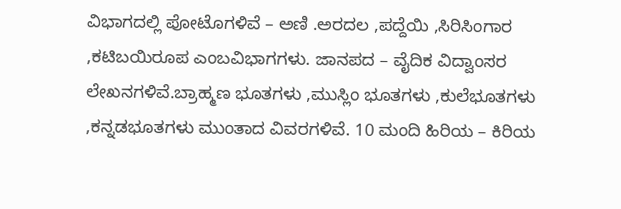ವಿಭಾಗದಲ್ಲಿ ಪೋಟೊಗಳಿವೆ – ಅಣಿ .ಅರದಲ ,ಪದ್ದೆಯಿ ,ಸಿರಿಸಿಂಗಾರ ,ಕಟಿಬಯಿರೂಪ ಎಂಬವಿಭಾಗಗಳು. ಜಾನಪದ – ವೈದಿಕ ವಿದ್ವಾಂಸರ ಲೇಖನಗಳಿವೆ.ಬ್ರಾಹ್ಮಣ ಭೂತಗಳು ,ಮುಸ್ಲಿಂ ಭೂತಗಳು ,ಕುಲೆಭೂತಗಳು ,ಕನ್ನಡಭೂತಗಳು ಮುಂತಾದ ವಿವರಗಳಿವೆ. 10 ಮಂದಿ ಹಿರಿಯ – ಕಿರಿಯ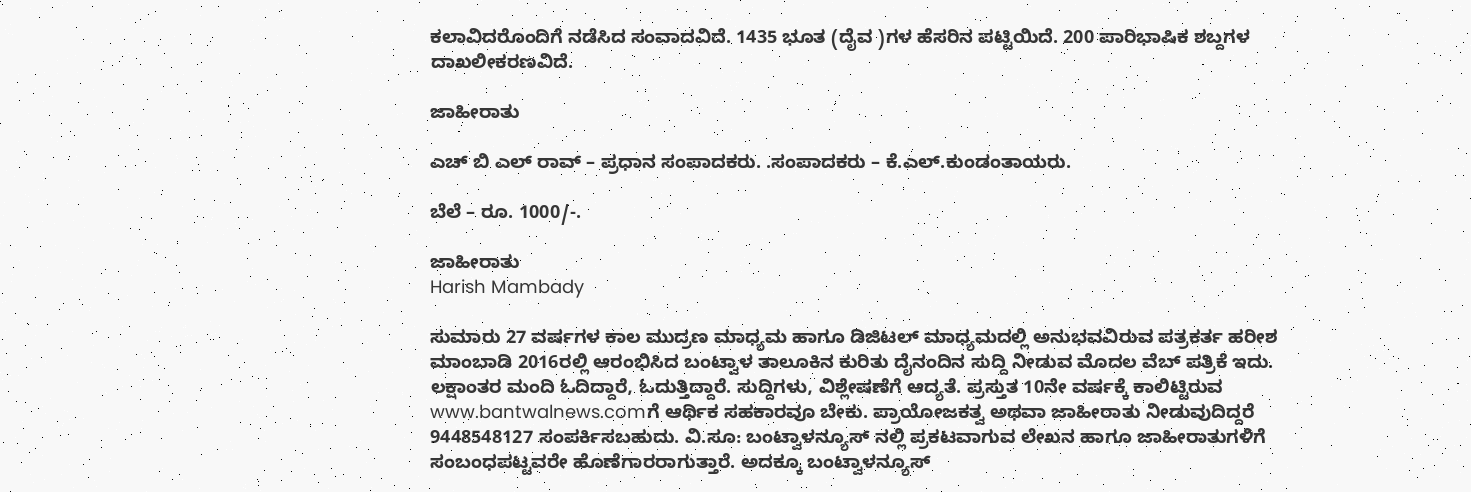ಕಲಾವಿದರೊಂದಿಗೆ ನಡೆಸಿದ ಸಂವಾದವಿದೆ. 1435 ಭೂತ (ದೈವ )ಗಳ ಹೆಸರಿನ ಪಟ್ಟಿಯಿದೆ. 200 ಪಾರಿಭಾಷಿಕ ಶಬ್ದಗಳ ದಾಖಲೀಕರಣವಿದೆ.

ಜಾಹೀರಾತು

ಎಚ್ ಬಿ ಎಲ್ ರಾವ್ – ಪ್ರಧಾನ ಸಂಪಾದಕರು. .ಸಂಪಾದಕರು – ಕೆ.ಎಲ್.ಕುಂಡಂತಾಯರು.

ಬೆಲೆ – ರೂ. 1000/-.

ಜಾಹೀರಾತು
Harish Mambady

ಸುಮಾರು 27 ವರ್ಷಗಳ ಕಾಲ ಮುದ್ರಣ ಮಾಧ್ಯಮ ಹಾಗೂ ಡಿಜಿಟಲ್ ಮಾಧ್ಯಮದಲ್ಲಿ ಅನುಭವವಿರುವ ಪತ್ರಕರ್ತ ಹರೀಶ ಮಾಂಬಾಡಿ 2016ರಲ್ಲಿ ಆರಂಭಿಸಿದ ಬಂಟ್ವಾಳ ತಾಲೂಕಿನ ಕುರಿತು ದೈನಂದಿನ ಸುದ್ದಿ ನೀಡುವ ಮೊದಲ ವೆಬ್ ಪತ್ರಿಕೆ ಇದು. ಲಕ್ಷಾಂತರ ಮಂದಿ ಓದಿದ್ದಾರೆ, ಓದುತ್ತಿದ್ದಾರೆ. ಸುದ್ದಿಗಳು, ವಿಶ್ಲೇಷಣೆಗೆ ಆದ್ಯತೆ. ಪ್ರಸ್ತುತ 10ನೇ ವರ್ಷಕ್ಕೆ ಕಾಲಿಟ್ಟಿರುವ www.bantwalnews.comಗೆ ಆರ್ಥಿಕ ಸಹಕಾರವೂ ಬೇಕು. ಪ್ರಾಯೋಜಕತ್ವ ಅಥವಾ ಜಾಹೀರಾತು ನೀಡುವುದಿದ್ದರೆ 9448548127 ಸಂಪರ್ಕಿಸಬಹುದು. ವಿ.ಸೂ: ಬಂಟ್ವಾಳನ್ಯೂಸ್ ನಲ್ಲಿ ಪ್ರಕಟವಾಗುವ ಲೇಖನ ಹಾಗೂ ಜಾಹೀರಾತುಗಳಿಗೆ ಸಂಬಂಧಪಟ್ಟವರೇ ಹೊಣೆಗಾರರಾಗುತ್ತಾರೆ. ಅದಕ್ಕೂ ಬಂಟ್ವಾಳನ್ಯೂಸ್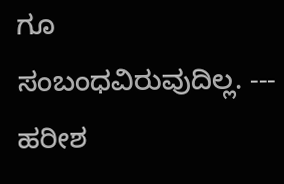ಗೂ ಸಂಬಂಧವಿರುವುದಿಲ್ಲ. --- ಹರೀಶ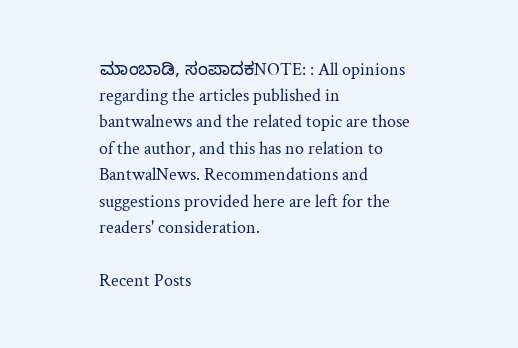ಮಾಂಬಾಡಿ, ಸಂಪಾದಕNOTE: : All opinions regarding the articles published in bantwalnews and the related topic are those of the author, and this has no relation to BantwalNews. Recommendations and suggestions provided here are left for the readers' consideration.

Recent Posts